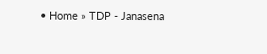• Home » TDP - Janasena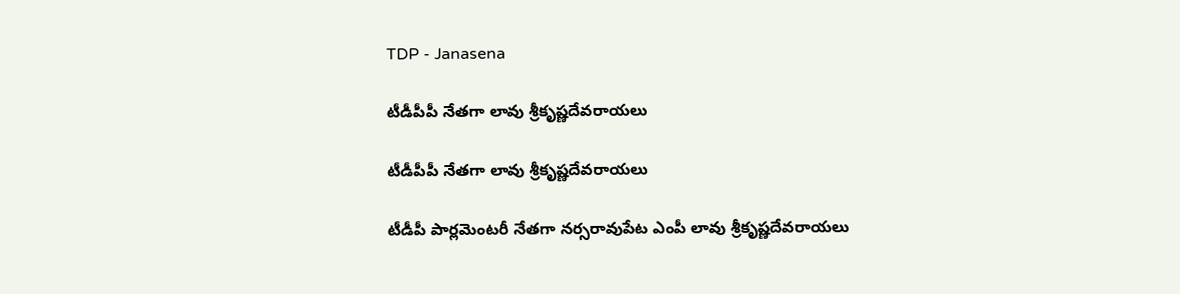TDP - Janasena

టీడీపీపీ నేతగా లావు శ్రీకృష్ణదేవరాయలు

టీడీపీపీ నేతగా లావు శ్రీకృష్ణదేవరాయలు

టీడీపీ పార్లమెంటరీ నేతగా నర్సరావుపేట ఎంపీ లావు శ్రీకృష్ణదేవరాయలు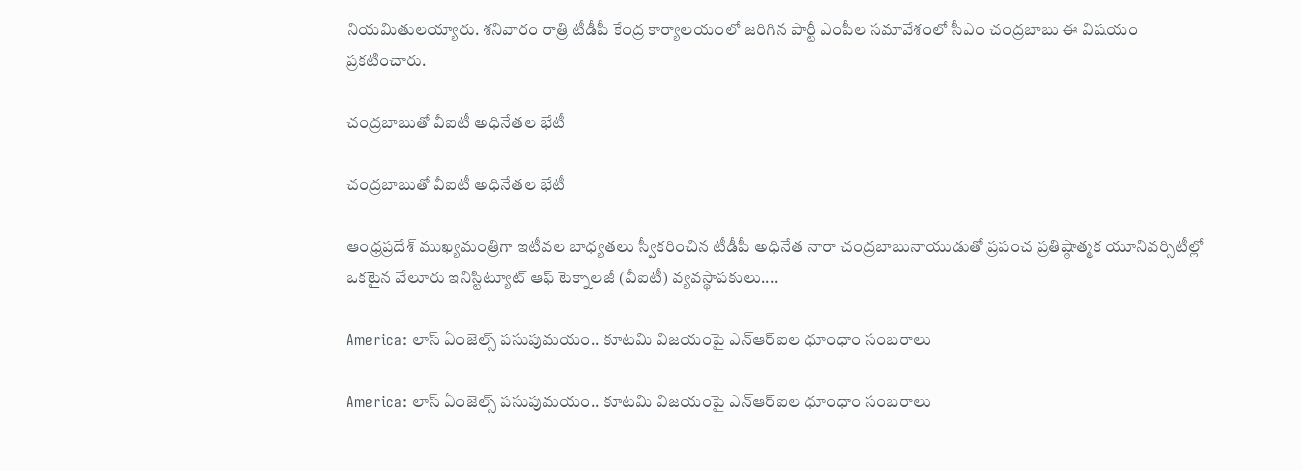నియమితులయ్యారు. శనివారం రాత్రి టీడీపీ కేంద్ర కార్యాలయంలో జరిగిన పార్టీ ఎంపీల సమావేశంలో సీఎం చంద్రబాబు ఈ విషయం ప్రకటించారు.

చంద్రబాబుతో వీఐటీ అధినేతల భేటీ

చంద్రబాబుతో వీఐటీ అధినేతల భేటీ

ఆంధ్రప్రదేశ్‌ ముఖ్యమంత్రిగా ఇటీవల బాధ్యతలు స్వీకరించిన టీడీపీ అధినేత నారా చంద్రబాబునాయుడుతో ప్రపంచ ప్రతిష్ఠాత్మక యూనివర్సిటీల్లో ఒకటైన వేలూరు ఇనిస్టిట్యూట్‌ ఆఫ్‌ టెక్నాలజీ (వీఐటీ) వ్యవస్థాపకులు....

America: లాస్ ఏంజెల్స్ పసుపుమయం.. కూటమి విజయంపై ఎన్‌ఆర్ఐల ధూంధాం సంబరాలు

America: లాస్ ఏంజెల్స్ పసుపుమయం.. కూటమి విజయంపై ఎన్‌ఆర్ఐల ధూంధాం సంబరాలు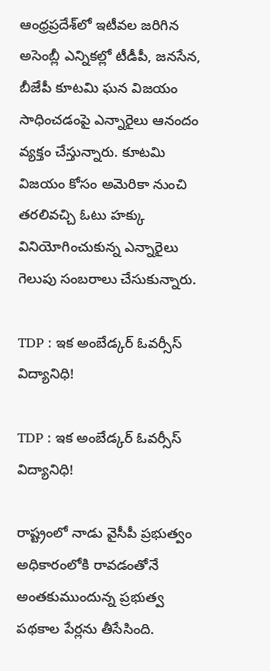ఆంధ్రప్రదేశ్‌లో ఇటీవల జరిగిన అసెంబ్లీ ఎన్నికల్లో టీడీపీ, జనసేన, బీజేపీ కూటమి ఘన విజయం సాధించడంపై ఎన్నారైలు ఆనందం వ్యక్తం చేస్తున్నారు. కూటమి విజయం కోసం అమెరికా నుంచి తరలివచ్చి ఓటు హక్కు వినియోగించుకున్న ఎన్నారైలు గెలుపు సంబరాలు చేసుకున్నారు.

TDP : ఇక అంబేడ్కర్‌ ఓవర్సీస్‌ విద్యానిధి!

TDP : ఇక అంబేడ్కర్‌ ఓవర్సీస్‌ విద్యానిధి!

రాష్ట్రంలో నాడు వైసీపీ ప్రభుత్వం అధికారంలోకి రావడంతోనే అంతకుముందున్న ప్రభుత్వ పథకాల పేర్లను తీసేసింది.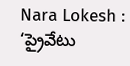Nara Lokesh : ‘ప్రైవేటు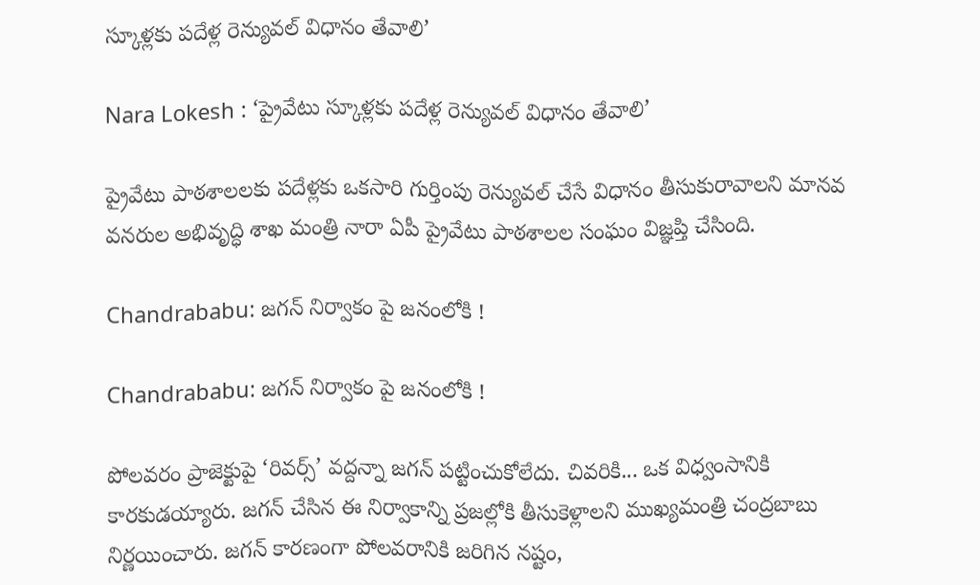స్కూళ్లకు పదేళ్ల రెన్యువల్‌ విధానం తేవాలి’

Nara Lokesh : ‘ప్రైవేటు స్కూళ్లకు పదేళ్ల రెన్యువల్‌ విధానం తేవాలి’

ప్రైవేటు పాఠశాలలకు పదేళ్లకు ఒకసారి గుర్తింపు రెన్యువల్‌ చేసే విధానం తీసుకురావాలని మానవ వనరుల అభివృద్ధి శాఖ మంత్రి నారా ఏపీ ప్రైవేటు పాఠశాలల సంఘం విజ్ఞప్తి చేసింది.

Chandrababu: జగన్ నిర్వాకం పై జనంలోకి !

Chandrababu: జగన్ నిర్వాకం పై జనంలోకి !

పోలవరం ప్రాజెక్టుపై ‘రివర్స్‌’ వద్దన్నా జగన్‌ పట్టించుకోలేదు. చివరికి... ఒక విధ్వంసానికి కారకుడయ్యారు. జగన్‌ చేసిన ఈ నిర్వాకాన్ని ప్రజల్లోకి తీసుకెళ్లాలని ముఖ్యమంత్రి చంద్రబాబు నిర్ణయించారు. జగన్‌ కారణంగా పోలవరానికి జరిగిన నష్టం,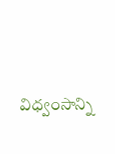విధ్వంసాన్ని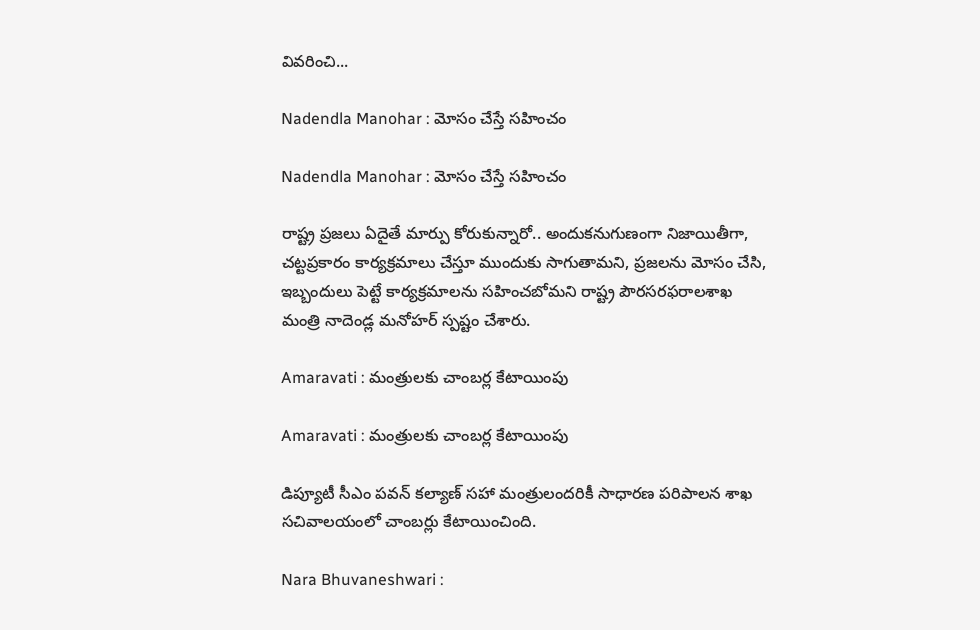వివరించి...

Nadendla Manohar : మోసం చేస్తే సహించం

Nadendla Manohar : మోసం చేస్తే సహించం

రాష్ట్ర ప్రజలు ఏదైతే మార్పు కోరుకున్నారో.. అందుకనుగుణంగా నిజాయితీగా, చట్టప్రకారం కార్యక్రమాలు చేస్తూ ముందుకు సాగుతామని, ప్రజలను మోసం చేసి, ఇబ్బందులు పెట్టే కార్యక్రమాలను సహించబోమని రాష్ట్ర పౌరసరఫరాలశాఖ మంత్రి నాదెండ్ల మనోహర్‌ స్పష్టం చేశారు.

Amaravati : మంత్రులకు చాంబర్ల కేటాయింపు

Amaravati : మంత్రులకు చాంబర్ల కేటాయింపు

డిప్యూటీ సీఎం పవన్‌ కల్యాణ్‌ సహా మంత్రులందరికీ సాధారణ పరిపాలన శాఖ సచివాలయంలో చాంబర్లు కేటాయించింది.

Nara Bhuvaneshwari :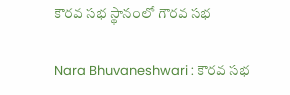కౌరవ సభ స్థానంలో గౌరవ సభ

Nara Bhuvaneshwari : కౌరవ సభ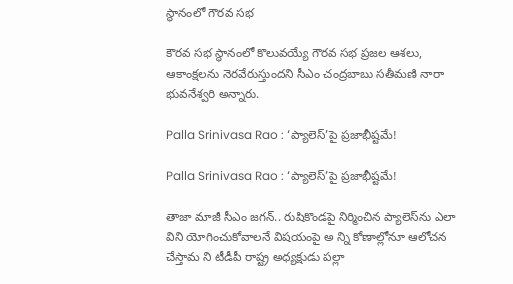స్థానంలో గౌరవ సభ

కౌరవ సభ స్థానంలో కొలువయ్యే గౌరవ సభ ప్రజల ఆశలు, ఆకాంక్షలను నెరవేరుస్తుందని సీఎం చంద్రబాబు సతీమణి నారా భువనేశ్వరి అన్నారు.

Palla Srinivasa Rao : ‘ప్యాలెస్‌’పై ప్రజాభీష్టమే!

Palla Srinivasa Rao : ‘ప్యాలెస్‌’పై ప్రజాభీష్టమే!

తాజా మాజీ సీఎం జగన్‌.. రుషికొండపై నిర్మించిన ప్యాలెస్‌ను ఎలా విని యోగించుకోవాలనే విషయంపై అ న్ని కోణాల్లోనూ ఆలోచన చేస్తామ ని టీడీపీ రాష్ట్ర అధ్యక్షుడు పల్లా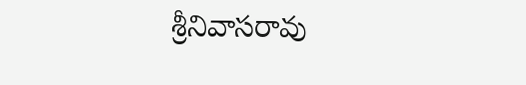శ్రీనివాసరావు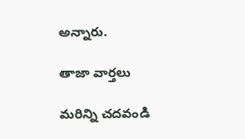అన్నారు.

తాజా వార్తలు

మరిన్ని చదవండి